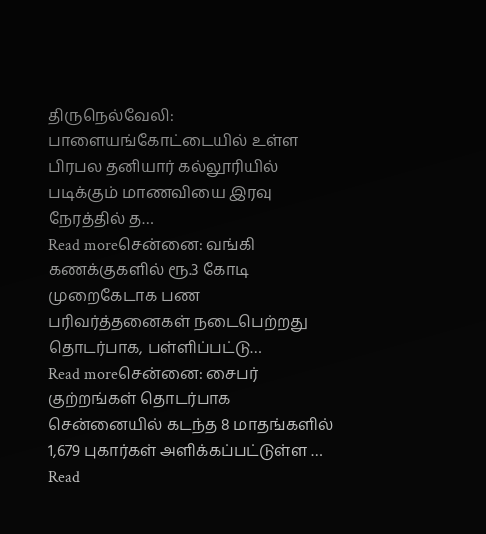திருநெல்வேலி: பாளையங்கோட்டையில் உள்ள பிரபல தனியார் கல்லூரியில் படிக்கும் மாணவியை இரவு நேரத்தில் த…
Read moreசென்னை: வங்கி கணக்குகளில் ரூ.3 கோடி முறைகேடாக பண பரிவர்த்தனைகள் நடைபெற்றது தொடர்பாக, பள்ளிப்பட்டு…
Read moreசென்னை: சைபர் குற்றங்கள் தொடர்பாக சென்னையில் கடந்த 8 மாதங்களில் 1,679 புகார்கள் அளிக்கப்பட்டுள்ள …
Read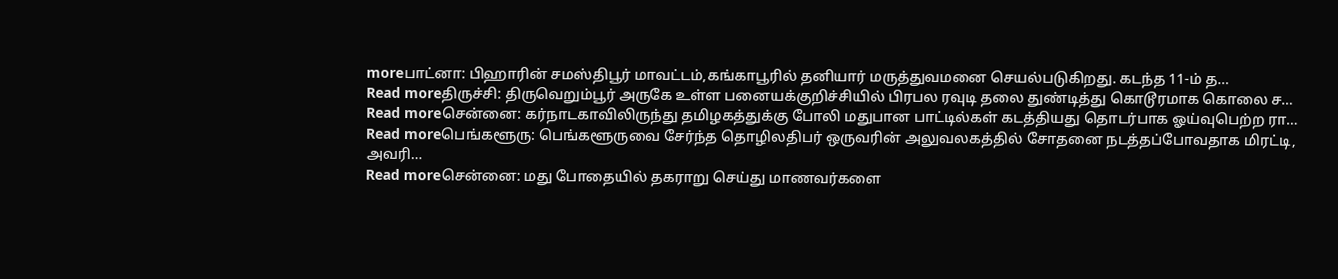moreபாட்னா: பிஹாரின் சமஸ்திபூர் மாவட்டம்,கங்காபூரில் தனியார் மருத்துவமனை செயல்படுகிறது. கடந்த 11-ம் த…
Read moreதிருச்சி: திருவெறும்பூர் அருகே உள்ள பனையக்குறிச்சியில் பிரபல ரவுடி தலை துண்டித்து கொடூரமாக கொலை ச…
Read moreசென்னை: கர்நாடகாவிலிருந்து தமிழகத்துக்கு போலி மதுபான பாட்டில்கள் கடத்தியது தொடர்பாக ஓய்வுபெற்ற ரா…
Read moreபெங்களூரு: பெங்களூருவை சேர்ந்த தொழிலதிபர் ஒருவரின் அலுவலகத்தில் சோதனை நடத்தப்போவதாக மிரட்டி, அவரி…
Read moreசென்னை: மது போதையில் தகராறு செய்து மாணவர்களை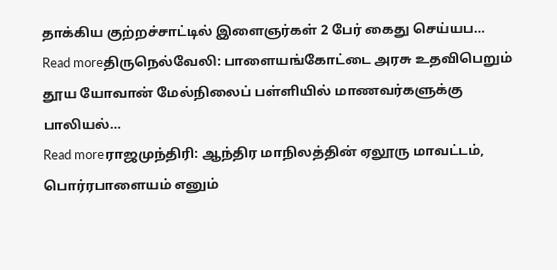தாக்கிய குற்றச்சாட்டில் இளைஞர்கள் 2 பேர் கைது செய்யப…
Read moreதிருநெல்வேலி: பாளையங்கோட்டை அரசு உதவிபெறும் தூய யோவான் மேல்நிலைப் பள்ளியில் மாணவர்களுக்கு பாலியல்…
Read moreராஜமுந்திரி: ஆந்திர மாநிலத்தின் ஏலூரு மாவட்டம், பொர்ரபாளையம் எனும்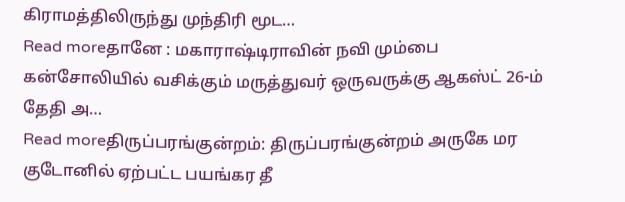கிராமத்திலிருந்து முந்திரி மூட…
Read moreதானே : மகாராஷ்டிராவின் நவி மும்பை கன்சோலியில் வசிக்கும் மருத்துவர் ஒருவருக்கு ஆகஸ்ட் 26-ம் தேதி அ…
Read moreதிருப்பரங்குன்றம்: திருப்பரங்குன்றம் அருகே மர குடோனில் ஏற்பட்ட பயங்கர தீ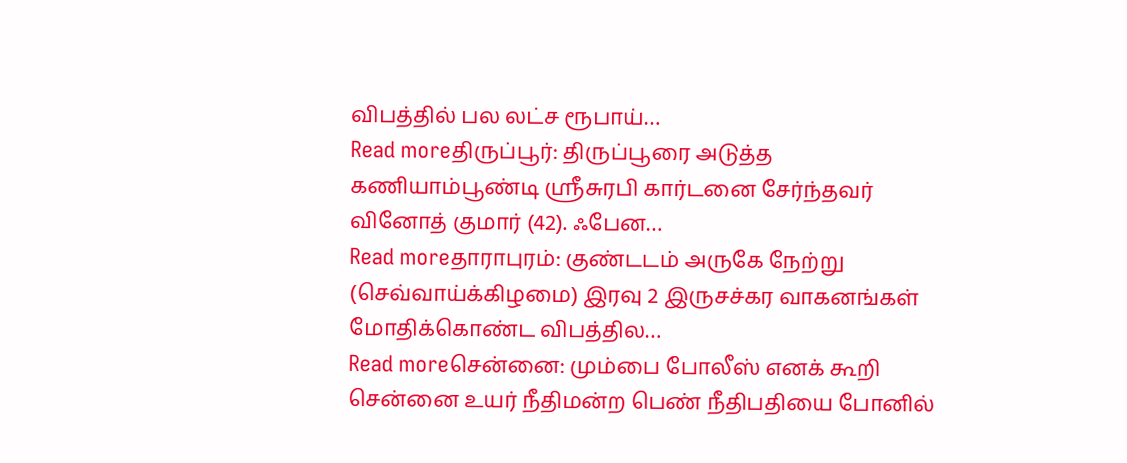விபத்தில் பல லட்ச ரூபாய்…
Read moreதிருப்பூர்: திருப்பூரை அடுத்த கணியாம்பூண்டி ஸ்ரீசுரபி கார்டனை சேர்ந்தவர் வினோத் குமார் (42). ஃபேன…
Read moreதாராபுரம்: குண்டடம் அருகே நேற்று (செவ்வாய்க்கிழமை) இரவு 2 இருசச்கர வாகனங்கள் மோதிக்கொண்ட விபத்தில…
Read moreசென்னை: மும்பை போலீஸ் எனக் கூறி சென்னை உயர் நீதிமன்ற பெண் நீதிபதியை போனில்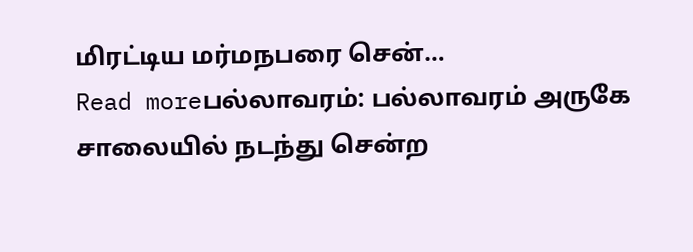மிரட்டிய மர்மநபரை சென்…
Read moreபல்லாவரம்: பல்லாவரம் அருகே சாலையில் நடந்து சென்ற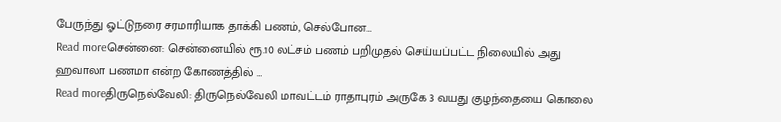பேருந்து ஓட்டுநரை சரமாரியாக தாக்கி பணம், செல்போன…
Read moreசென்னை: சென்னையில் ரூ.10 லட்சம் பணம் பறிமுதல் செய்யப்பட்ட நிலையில் அது ஹவாலா பணமா என்ற கோணத்தில் …
Read moreதிருநெல்வேலி: திருநெல்வேலி மாவட்டம் ராதாபுரம் அருகே 3 வயது குழந்தையை கொலை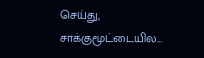செய்து, சாக்குமூட்டையில…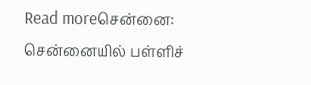Read moreசென்னை: சென்னையில் பள்ளிச்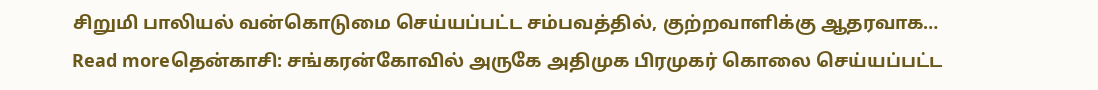சிறுமி பாலியல் வன்கொடுமை செய்யப்பட்ட சம்பவத்தில், குற்றவாளிக்கு ஆதரவாக…
Read moreதென்காசி: சங்கரன்கோவில் அருகே அதிமுக பிரமுகர் கொலை செய்யப்பட்ட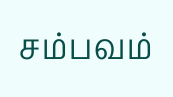சம்பவம்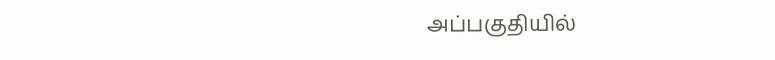அப்பகுதியில்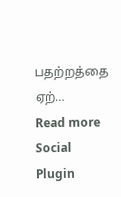பதற்றத்தை ஏற்…
Read more
Social Plugin